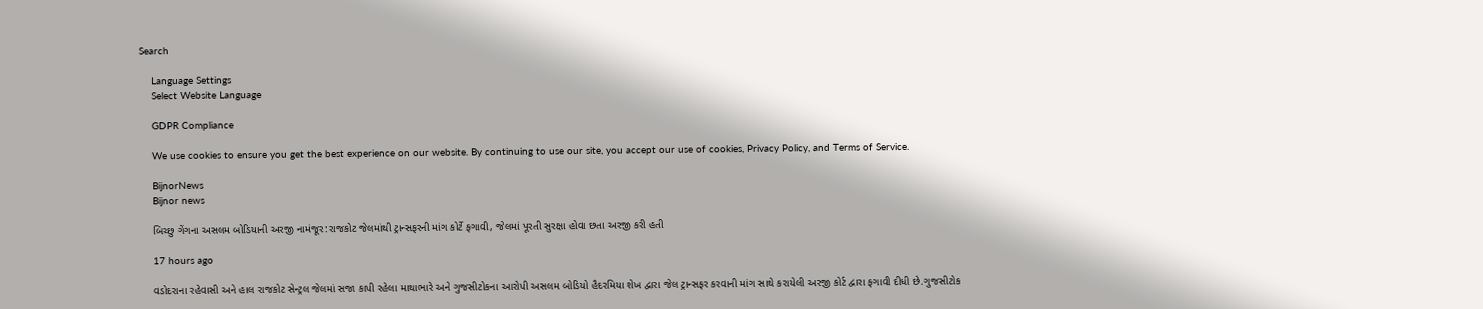Search

    Language Settings
    Select Website Language

    GDPR Compliance

    We use cookies to ensure you get the best experience on our website. By continuing to use our site, you accept our use of cookies, Privacy Policy, and Terms of Service.

    BijnorNews
    Bijnor news

    બિચ્છુ ગેંગના અસલમ બોડિયાની અરજી નામંજૂર:રાજકોટ જેલમાંથી ટ્રાન્સફરની માંગ કોર્ટે ફગાવી, જેલમાં પૂરતી સુરક્ષા હોવા છતા અરજી કરી હતી

    17 hours ago

    વડોદરાના રહેવાસી અને હાલ રાજકોટ સેન્ટ્રલ જેલમાં સજા કાપી રહેલા માથાભારે અને ગુજસીટોકના આરોપી અસલમ બોડિયો હૈદરમિયા શેખ દ્વારા જેલ ટ્રાન્સફર કરવાની માંગ સાથે કરાયેલી અરજી કોર્ટ દ્વારા ફગાવી દીધી છે.ગુજસીટોક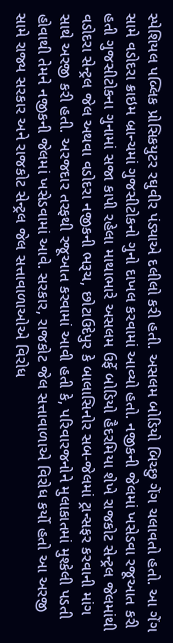સ્પેશિયલ પબ્લિક પ્રોસિકયુટર રઘુવીર પંડ્યાએ દલીલો કરી હતી. અસલમ બોડિયો બિચ્છુ ગેંગ ચલાવતો હતો. આ ગેંગ સામે વડોદરા ક્રાઇમ બ્રાન્ચમાં ગુજસીટોકનો ગુનો દાખલ કરવામાં આવ્યો હતો. નજીકની જેલમાં ખસેડવા રજૂઆત કરી હતી ગુજસીટોકના ગુનામાં સજા કાપી રહેલા માથાભારે અસલમ ઉર્ફે બોડિયો હૈદરમિયા શેખે રાજકોટ સેન્ટ્રલ જેલમાંથી વડોદરા સેન્ટ્રલ જેલ અથવા વડોદરા નજીકની ભરૂચ, છોટાઉદેપુર કે બાલાસિનોર સબ-જેલમાં ટ્રાન્સફર કરવાની માંગ સાથે અરજી કરી હતી. અરજદાર તરફથી રજૂઆત કરવામાં આવી હતી કે, પરિવારજનોને મુલાકાતમાં મુશ્કેલી પડતી હોવાથી તેમને નજીકની જેલમાં ખસેડવામાં આવે. સરકાર, રાજકોટ જેલ સત્તાવાળાએ વિરોધ કર્યો હતો આ અરજી સામે રાજ્ય સરકાર અને રાજકોટ સેન્ટ્રલ જેલ સત્તાવાળાઓએ વિરોધ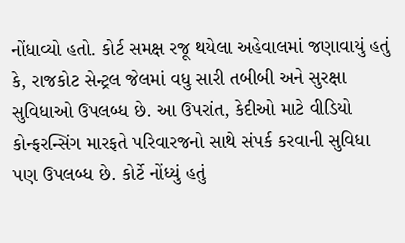નોંધાવ્યો હતો. કોર્ટ સમક્ષ રજૂ થયેલા અહેવાલમાં જણાવાયું હતું કે, રાજકોટ સેન્ટ્રલ જેલમાં વધુ સારી તબીબી અને સુરક્ષા સુવિધાઓ ઉપલબ્ધ છે. આ ઉપરાંત, કેદીઓ માટે વીડિયો કોન્ફરન્સિંગ મારફતે પરિવારજનો સાથે સંપર્ક કરવાની સુવિધા પણ ઉપલબ્ધ છે. કોર્ટે નોંધ્યું હતું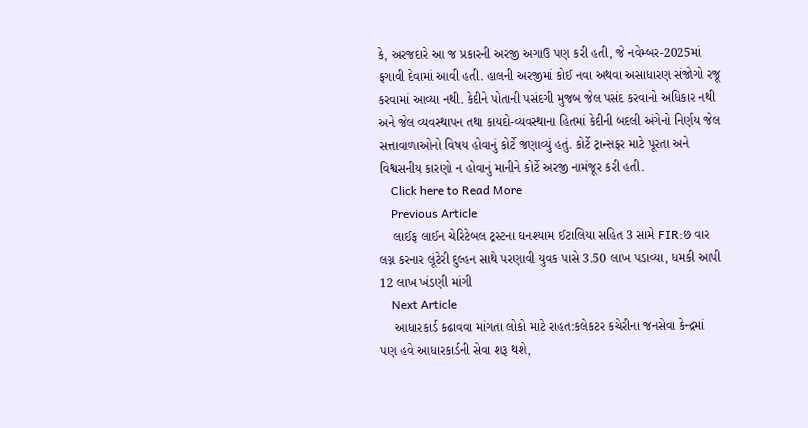કે, અરજદારે આ જ પ્રકારની અરજી અગાઉ પણ કરી હતી, જે નવેમ્બર-2025માં ફગાવી દેવામાં આવી હતી. હાલની અરજીમાં કોઈ નવા અથવા અસાધારણ સંજોગો રજૂ કરવામાં આવ્યા નથી. કેદીને પોતાની પસંદગી મુજબ જેલ પસંદ કરવાનો અધિકાર નથી અને જેલ વ્યવસ્થાપન તથા કાયદો-વ્યવસ્થાના હિતમાં કેદીની બદલી અંગેનો નિર્ણય જેલ સત્તાવાળાઓનો વિષય હોવાનું કોર્ટે જણાવ્યું હતું. કોર્ટે ટ્રાન્સફર માટે પૂરતા અને વિશ્વસનીય કારણો ન હોવાનું માનીને કોર્ટે અરજી નામંજૂર કરી હતી.
    Click here to Read More
    Previous Article
    લાઈફ લાઈન ચેરિટેબલ ટ્રસ્ટના ઘનશ્યામ ઈટાલિયા સહિત 3 સામે FIR:છ વાર લગ્ન કરનાર લૂંટેરી દુલ્હન સાથે પરણાવી યુવક પાસે 3.50 લાખ પડાવ્યા, ધમકી આપી 12 લાખ ખંડણી માંગી
    Next Article
    આધારકાર્ડ કઢાવવા માંગતા લોકો માટે રાહત:કલેકટર કચેરીના જનસેવા કેન્દ્રમાં પણ હવે આધારકાર્ડની સેવા શરૂ થશે,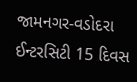જામનગર-વડોદરા ઈન્ટરસિટી 15 દિવસ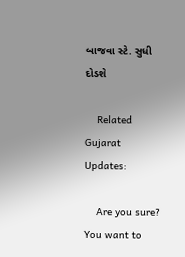બાજવા સ્ટે. સુધી દોડશે

    Related Gujarat Updates:

    Are you sure? You want to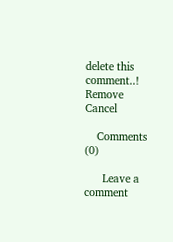delete this comment..! Remove Cancel

    Comments (0)

      Leave a comment